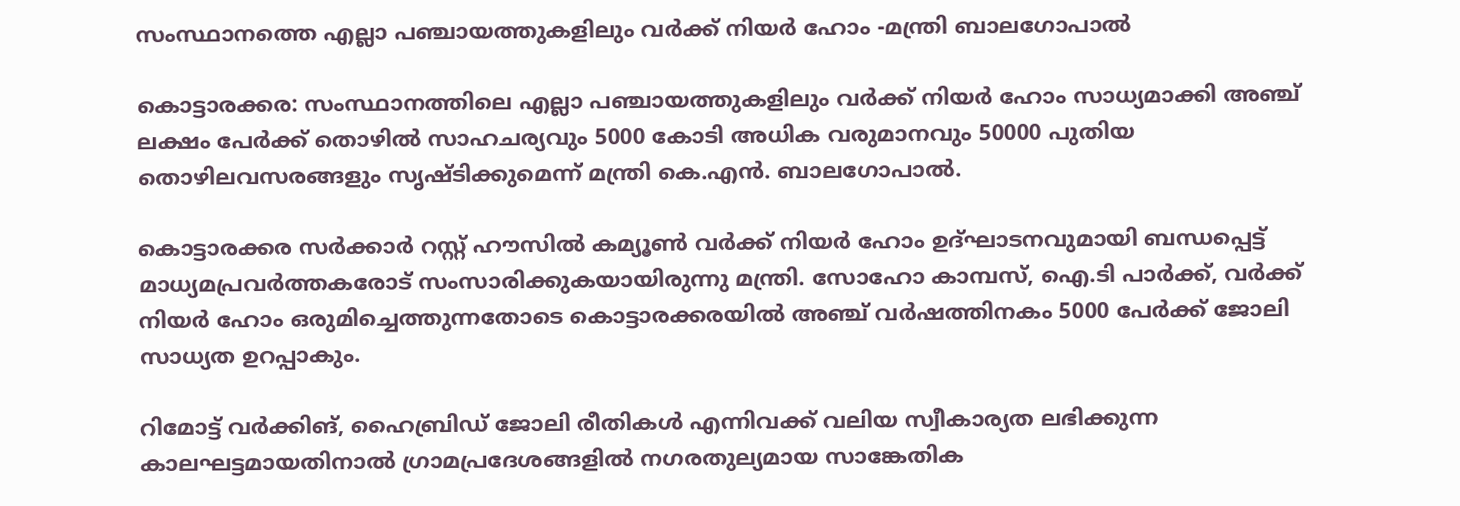സംസ്ഥാനത്തെ എല്ലാ പഞ്ചായത്തുകളിലും വർക്ക്‌ നിയർ ഹോം -മന്ത്രി ബാലഗോപാൽ

കൊട്ടാരക്കര: സംസ്ഥാനത്തിലെ എല്ലാ പഞ്ചായത്തുകളിലും വർക്ക്‌ നിയർ ഹോം സാധ്യമാക്കി അഞ്ച് ലക്ഷം പേർക്ക് തൊഴിൽ സാഹചര്യവും 5000 കോടി അധിക വരുമാനവും 50000 പുതിയ തൊഴിലവസരങ്ങളും സൃഷ്ടിക്കുമെന്ന് മന്ത്രി കെ.എൻ. ബാലഗോപാൽ.

കൊട്ടാരക്കര സർക്കാർ റസ്റ്റ് ഹൗസിൽ കമ്യൂൺ വർക്ക്‌ നിയർ ഹോം ഉദ്ഘാടനവുമായി ബന്ധപ്പെട്ട് മാധ്യമപ്രവർത്തകരോട് സംസാരിക്കുകയായിരുന്നു മന്ത്രി. സോഹോ കാമ്പസ്‌, ഐ.ടി പാർക്ക്, വർക്ക് നിയർ ഹോം ഒരുമിച്ചെത്തുന്നതോടെ കൊട്ടാരക്കരയിൽ അഞ്ച് വർഷത്തിനകം 5000 പേർക്ക് ജോലി സാധ്യത ഉറപ്പാകും.

റിമോട്ട് വർക്കിങ്, ഹൈബ്രിഡ് ജോലി രീതികൾ എന്നിവക്ക് വലിയ സ്വീകാര്യത ലഭിക്കുന്ന കാലഘട്ടമായതിനാൽ ഗ്രാമപ്രദേശങ്ങളിൽ നഗരതുല്യമായ സാങ്കേതിക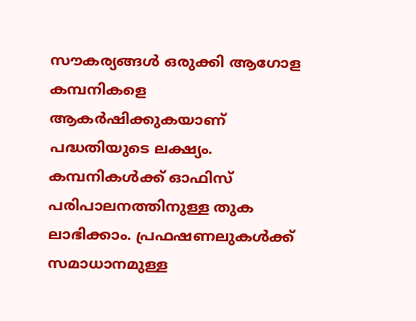സൗകര്യങ്ങൾ ഒരുക്കി ആഗോള കമ്പനികളെ ആകർഷിക്കുകയാണ് പദ്ധതിയുടെ ലക്ഷ്യം. കമ്പനികൾക്ക് ഓഫിസ് പരിപാലനത്തിനുള്ള തുക ലാഭിക്കാം. പ്രഫഷണലുകൾക്ക് സമാധാനമുള്ള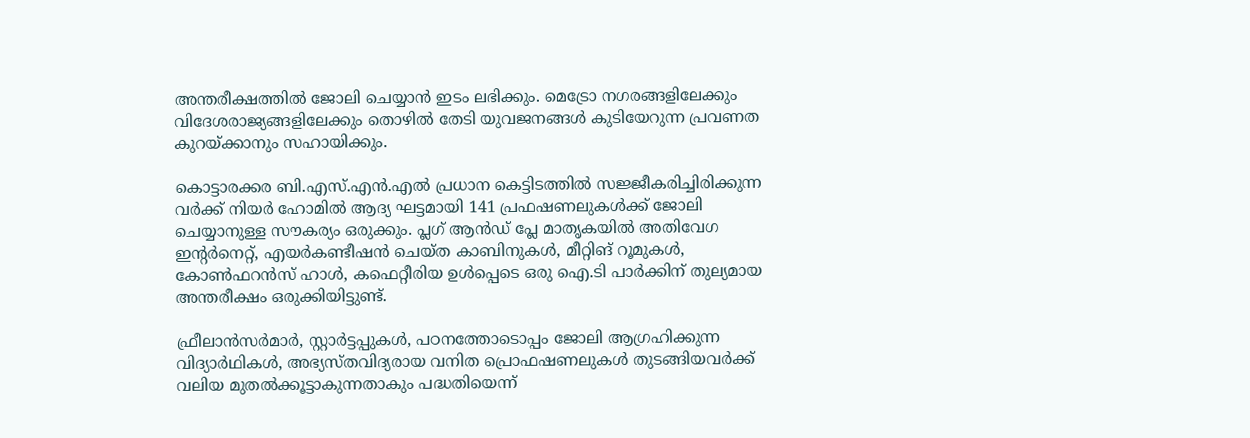അന്തരീക്ഷത്തിൽ ജോലി ചെയ്യാൻ ഇടം ലഭിക്കും. മെട്രോ നഗരങ്ങളിലേക്കും വിദേശരാജ്യങ്ങളിലേക്കും തൊഴിൽ തേടി യുവജനങ്ങൾ കുടിയേറുന്ന പ്രവണത കുറയ്ക്കാനും സഹായിക്കും.

കൊട്ടാരക്കര ബി.എസ്.എൻ.എൽ പ്രധാന കെട്ടിടത്തിൽ സജ്ജീകരിച്ചിരിക്കുന്ന വർക്ക് നിയർ ഹോമിൽ ആദ്യ ഘട്ടമായി 141 പ്രഫഷണലുകൾക്ക് ജോലി ചെയ്യാനുള്ള സൗകര്യം ഒരുക്കും. പ്ലഗ് ആൻഡ് പ്ലേ മാതൃകയിൽ അതിവേഗ ഇന്റർനെറ്റ്, എയർകണ്ടീഷൻ ചെയ്ത കാബിനുകൾ, മീറ്റിങ് റൂമുകൾ, കോൺഫറൻസ് ഹാൾ, കഫെറ്റീരിയ ഉൾപ്പെടെ ഒരു ഐ.ടി പാർക്കിന് തുല്യമായ അന്തരീക്ഷം ഒരുക്കിയിട്ടുണ്ട്.

ഫ്രീലാൻസർമാർ, സ്റ്റാർട്ടപ്പുകൾ, പഠനത്തോടൊപ്പം ജോലി ആഗ്രഹിക്കുന്ന വിദ്യാർഥികൾ, അഭ്യസ്തവിദ്യരായ വനിത പ്രൊഫഷണലുകൾ തുടങ്ങിയവർക്ക് വലിയ മുതൽക്കൂട്ടാകുന്നതാകും പദ്ധതിയെന്ന്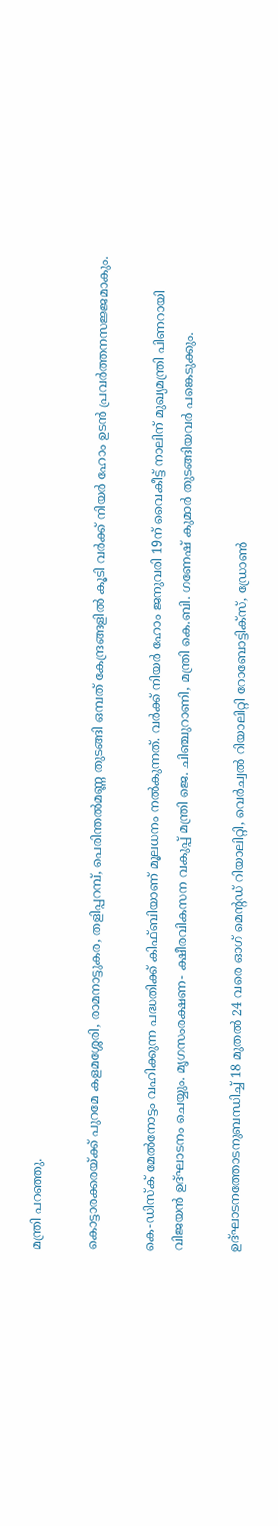മന്ത്രി പറഞ്ഞു.

കൊട്ടാരക്കരയ്ക്ക് പുറമേ കളമശ്ശേരി, രാമനാട്ടുകര, തളിപ്പറമ്പ്, പെരിന്തൽമണ്ണ തുടങ്ങി ഒമ്പത് കേന്ദ്രങ്ങളിൽ കൂടി വർക്ക്‌ നിയർ ഹോം ഉടൻ പ്രവർത്തനസജ്ജമാകും.

കെ-ഡിസ്ക് മേൽനോട്ടം വഹിക്കുന്ന പദ്ധതിക്ക് കിഫ്‌ബിയാണ് മൂലധനം നൽകുന്നത്. വർക്ക് നിയർ ഹോം ജനുവരി 19ന് വൈകീട്ട് നാലിന് മുഖ്യമന്ത്രി പിണറായി വിജയൻ ഉദ്ഘാടനം ചെയ്യും. മൃഗസംരക്ഷണ- ക്ഷീരവികസന വകുപ്പ് മന്ത്രി ജെ. ചിഞ്ചുറാണി, മന്ത്രി കെ.ബി. ഗണേഷ് കുമാർ തുടങ്ങിയവർ പങ്കെടുക്കും.

ഉദ്ഘാടനത്തോടനുബന്ധിച്ച് 18 മുതൽ 24 വരെ ഓഗ് മെന്റഡ് റിയാലിറ്റി, വെർച്വൽ റിയാലിറ്റി റോബോട്ടിക്സ്, ഡ്രോൺ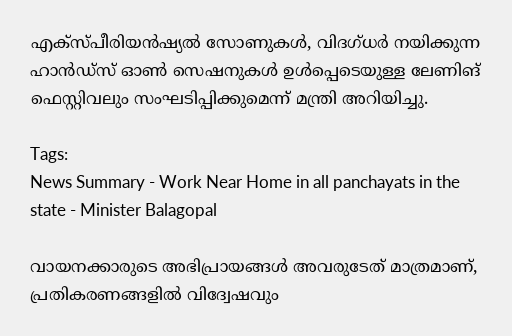എക്സ്പീരിയൻഷ്യൽ സോണുകൾ, വിദഗ്‌ധർ നയിക്കുന്ന ഹാൻഡ്‌സ് ഓൺ സെഷനുകൾ ഉൾപ്പെടെയുള്ള ലേണിങ് ഫെസ്റ്റിവലും സംഘടിപ്പിക്കുമെന്ന് മന്ത്രി അറിയിച്ചു.

Tags:
News Summary - Work Near Home in all panchayats in the state - Minister Balagopal

വായനക്കാരുടെ അഭിപ്രായങ്ങള്‍ അവരുടേത് മാത്രമാണ്, പ്രതികരണങ്ങളിൽ വിദ്വേഷവും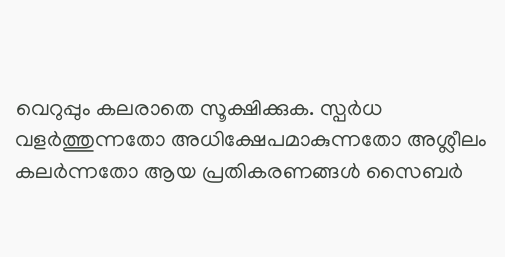വെറുപ്പും കലരാതെ സൂക്ഷിക്കുക. സ്പർധ വളർത്തുന്നതോ അധിക്ഷേപമാകുന്നതോ അശ്ലീലം കലർന്നതോ ആയ പ്രതികരണങ്ങൾ സൈബർ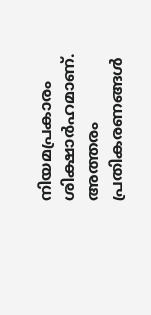നിയമപ്രകാരം ശിക്ഷാർഹമാണ്. അത്തരം പ്രതികരണങ്ങൾ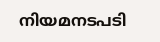നിയമനടപടി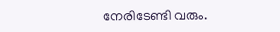നേരിടേണ്ടി വരും.